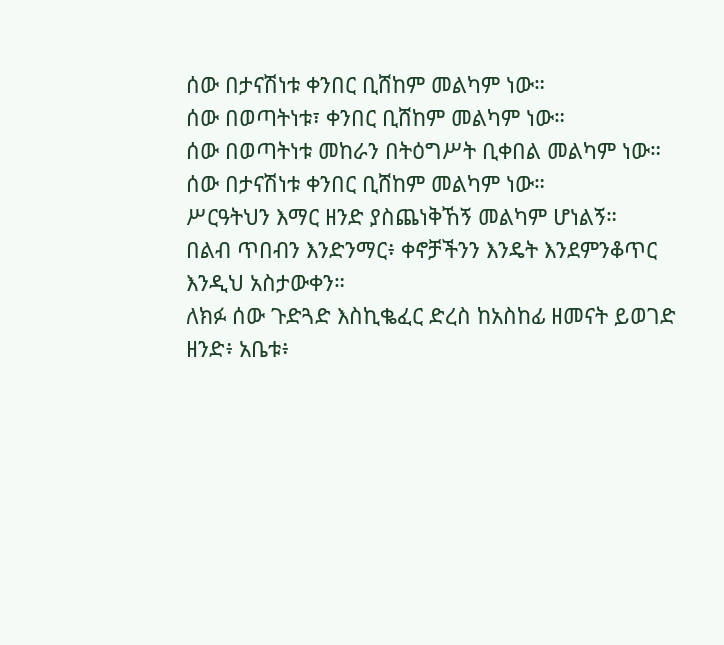ሰው በታናሽነቱ ቀንበር ቢሸከም መልካም ነው።
ሰው በወጣትነቱ፣ ቀንበር ቢሸከም መልካም ነው።
ሰው በወጣትነቱ መከራን በትዕግሥት ቢቀበል መልካም ነው።
ሰው በታናሽነቱ ቀንበር ቢሸከም መልካም ነው።
ሥርዓትህን እማር ዘንድ ያስጨነቅኸኝ መልካም ሆነልኝ።
በልብ ጥበብን እንድንማር፥ ቀኖቻችንን እንዴት እንደምንቆጥር እንዲህ አስታውቀን።
ለክፉ ሰው ጉድጓድ እስኪቈፈር ድረስ ከአስከፊ ዘመናት ይወገድ ዘንድ፥ አቤቱ፥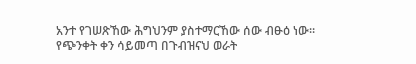አንተ የገሠጽኸው ሕግህንም ያስተማርኸው ሰው ብፁዕ ነው።
የጭንቀት ቀን ሳይመጣ በጉብዝናህ ወራት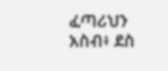ፈጣሪህን አስብ፥ ደስ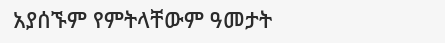አያሰኙም የምትላቸውም ዓመታት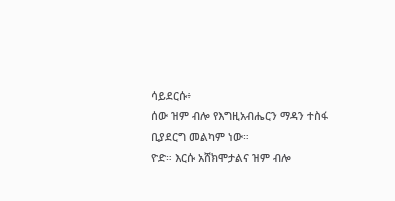ሳይደርሱ፥
ሰው ዝም ብሎ የእግዚአብሔርን ማዳን ተስፋ ቢያደርግ መልካም ነው።
ዮድ። እርሱ አሸክሞታልና ዝም ብሎ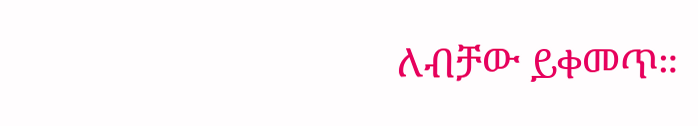ለብቻው ይቀመጥ።